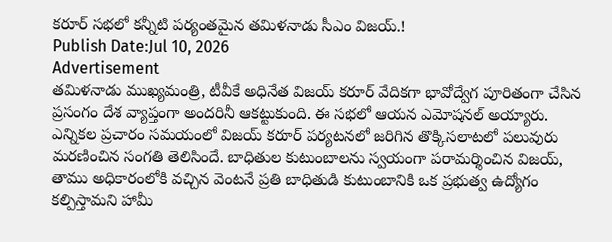కరూర్ సభలో కన్నీటి పర్యంతమైన తమిళనాడు సీఎం విజయ్.!
Publish Date:Jul 10, 2026
Advertisement
తమిళనాడు ముఖ్యమంత్రి, టీవీకే అధినేత విజయ్ కరూర్ వేదికగా భావోద్వేగ పూరితంగా చేసిన ప్రసంగం దేశ వ్యాప్తంగా అందరినీ ఆకట్టుకుంది. ఈ సభలో ఆయన ఎమోషనల్ అయ్యారు. ఎన్నికల ప్రచారం సమయంలో విజయ్ కరూర్ పర్యటనలో జరిగిన తొక్కిసలాటలో పలువురు మరణించిన సంగతి తెలిసిందే. బాధితుల కుటుంబాలను స్వయంగా పరామర్శించిన విజయ్, తాము అధికారంలోకి వచ్చిన వెంటనే ప్రతి బాధితుడి కుటుంబానికి ఒక ప్రభుత్వ ఉద్యోగం కల్పిస్తామని హామీ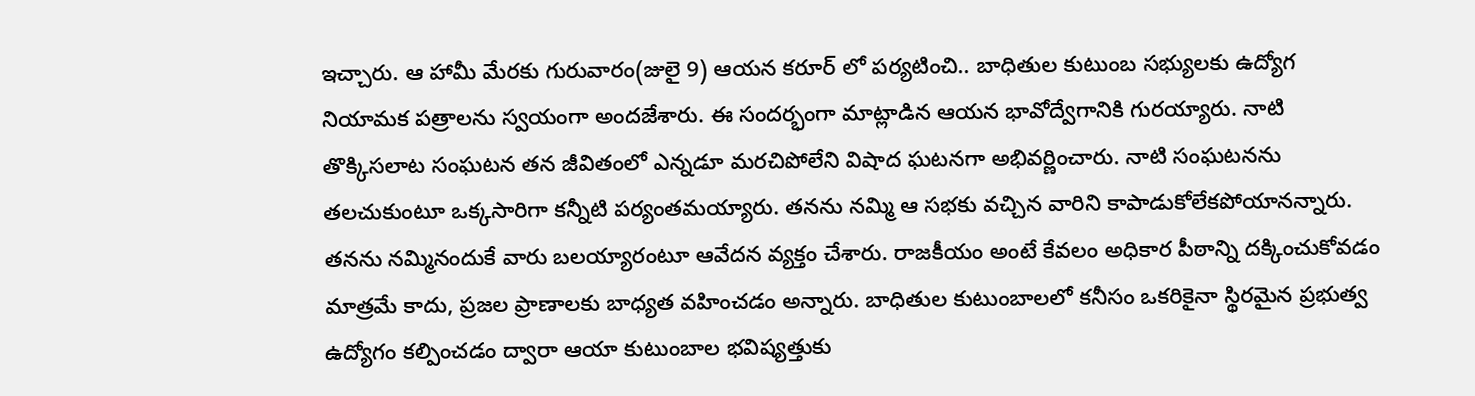ఇచ్చారు. ఆ హామీ మేరకు గురువారం(జులై 9) ఆయన కరూర్ లో పర్యటించి.. బాధితుల కుటుంబ సభ్యులకు ఉద్యోగ నియామక పత్రాలను స్వయంగా అందజేశారు. ఈ సందర్భంగా మాట్లాడిన ఆయన భావోద్వేగానికి గురయ్యారు. నాటి తొక్కిసలాట సంఘటన తన జీవితంలో ఎన్నడూ మరచిపోలేని విషాద ఘటనగా అభివర్ణించారు. నాటి సంఘటనను తలచుకుంటూ ఒక్కసారిగా కన్నీటి పర్యంతమయ్యారు. తనను నమ్మి ఆ సభకు వచ్చిన వారిని కాపాడుకోలేకపోయానన్నారు. తనను నమ్మినందుకే వారు బలయ్యారంటూ ఆవేదన వ్యక్తం చేశారు. రాజకీయం అంటే కేవలం అధికార పీఠాన్ని దక్కించుకోవడం మాత్రమే కాదు, ప్రజల ప్రాణాలకు బాధ్యత వహించడం అన్నారు. బాధితుల కుటుంబాలలో కనీసం ఒకరికైనా స్థిరమైన ప్రభుత్వ ఉద్యోగం కల్పించడం ద్వారా ఆయా కుటుంబాల భవిష్యత్తుకు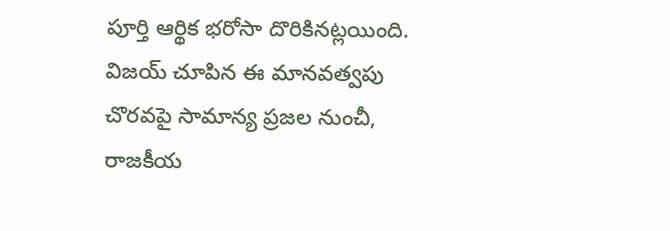పూర్తి ఆర్థిక భరోసా దొరికినట్లయింది. విజయ్ చూపిన ఈ మానవత్వపు చొరవపై సామాన్య ప్రజల నుంచీ, రాజకీయ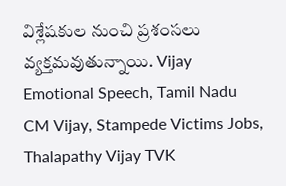విశ్లేషకుల నుంచి ప్రశంసలు వ్యక్తమవుతున్నాయి. Vijay Emotional Speech, Tamil Nadu CM Vijay, Stampede Victims Jobs, Thalapathy Vijay TVK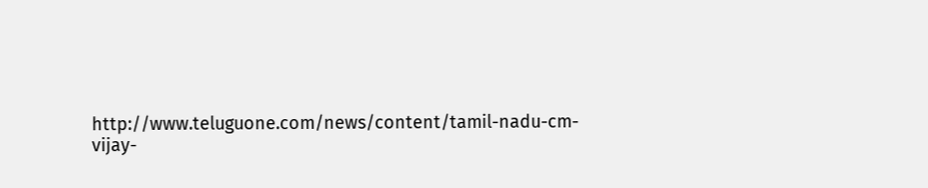http://www.teluguone.com/news/content/tamil-nadu-cm-vijay-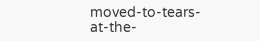moved-to-tears-at-the-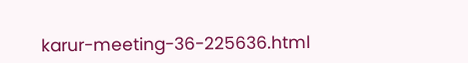karur-meeting-36-225636.html